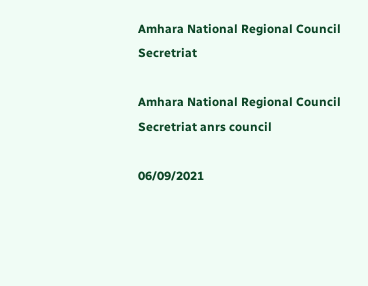Amhara National Regional Council Secretriat

Amhara National Regional Council Secretriat anrs council

06/09/2021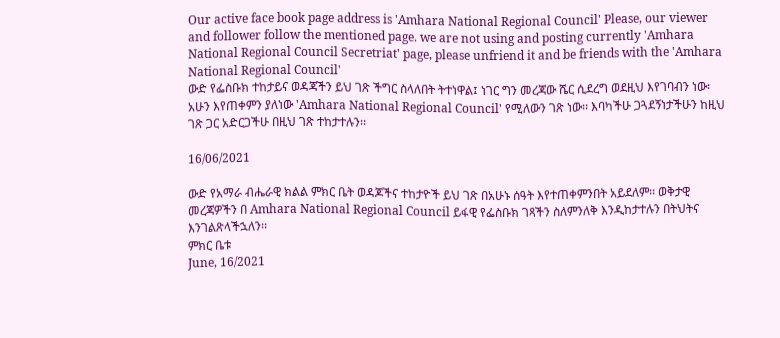Our active face book page address is 'Amhara National Regional Council' Please, our viewer and follower follow the mentioned page. we are not using and posting currently 'Amhara National Regional Council Secretriat' page, please unfriend it and be friends with the 'Amhara National Regional Council'
ውድ የፌስቡክ ተከታይና ወዳጃችን ይህ ገጽ ችግር ስላለበት ትተነዋል፤ ነገር ግን መረጃው ሼር ሲደረግ ወደዚህ እየገባብን ነው፡ አሁን እየጠቀምን ያለነው 'Amhara National Regional Council' የሚለውን ገጽ ነው፡፡ እባካችሁ ጋጓደኝነታችሁን ከዚህ ገጽ ጋር አድርጋችሁ በዚህ ገጽ ተከታተሉን፡፡

16/06/2021

ውድ የአማራ ብሔራዊ ክልል ምክር ቤት ወዳጆችና ተከታዮች ይህ ገጽ በአሁኑ ሰዓት እየተጠቀምንበት አይደለም፡፡ ወቅታዊ መረጃዎችን በ Amhara National Regional Council ይፋዊ የፌስቡክ ገጻችን ስለምንለቅ እንዲከታተሉን በትህትና እንገልጽላችኋለን፡፡
ምክር ቤቱ
June, 16/2021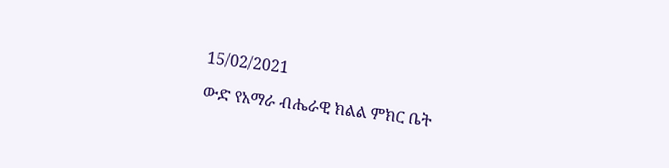15/02/2021

ውድ የአማራ ብሔራዊ ክልል ምክር ቤት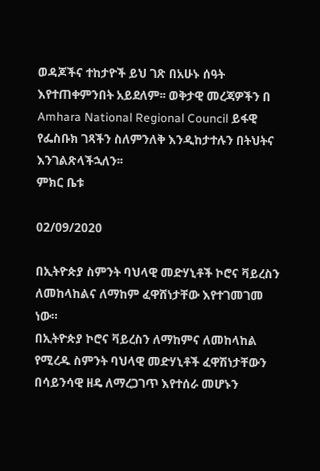ወዳጆችና ተከታዮች ይህ ገጽ በአሁኑ ሰዓት እየተጠቀምንበት አይደለም፡፡ ወቅታዊ መረጃዎችን በ Amhara National Regional Council ይፋዊ የፌስቡክ ገጻችን ስለምንለቅ እንዲከታተሉን በትህትና እንገልጽላችኋለን፡፡
ምክር ቤቱ

02/09/2020

በኢትዮጵያ ስምንት ባህላዊ መድሃኒቶች ኮሮና ቫይረስን ለመከላከልና ለማከም ፈዋሸነታቸው እየተገመገመ ነው።
በኢትዮጵያ ኮሮና ቫይረስን ለማከምና ለመከላከል የሚረዱ ስምንት ባህላዊ መድሃኒቶች ፈዋሽነታቸውን በሳይንሳዊ ዘዴ ለማረጋገጥ እየተሰራ መሆኑን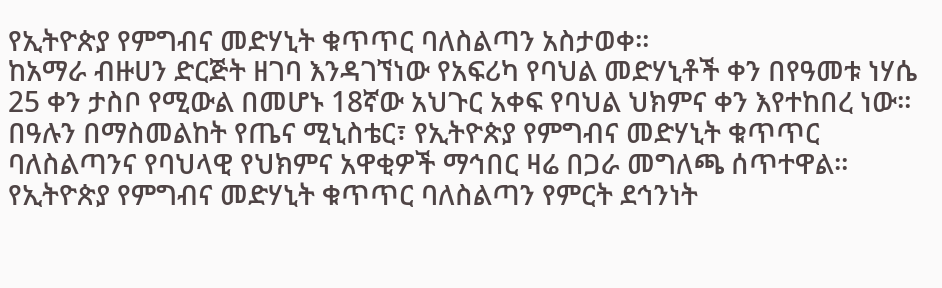የኢትዮጵያ የምግብና መድሃኒት ቁጥጥር ባለስልጣን አስታወቀ።
ከአማራ ብዙሀን ድርጅት ዘገባ እንዳገኘነው የአፍሪካ የባህል መድሃኒቶች ቀን በየዓመቱ ነሃሴ 25 ቀን ታስቦ የሚውል በመሆኑ 18ኛው አህጉር አቀፍ የባህል ህክምና ቀን እየተከበረ ነው።
በዓሉን በማስመልከት የጤና ሚኒስቴር፣ የኢትዮጵያ የምግብና መድሃኒት ቁጥጥር ባለስልጣንና የባህላዊ የህክምና አዋቂዎች ማኅበር ዛሬ በጋራ መግለጫ ሰጥተዋል።
የኢትዮጵያ የምግብና መድሃኒት ቁጥጥር ባለስልጣን የምርት ደኅንነት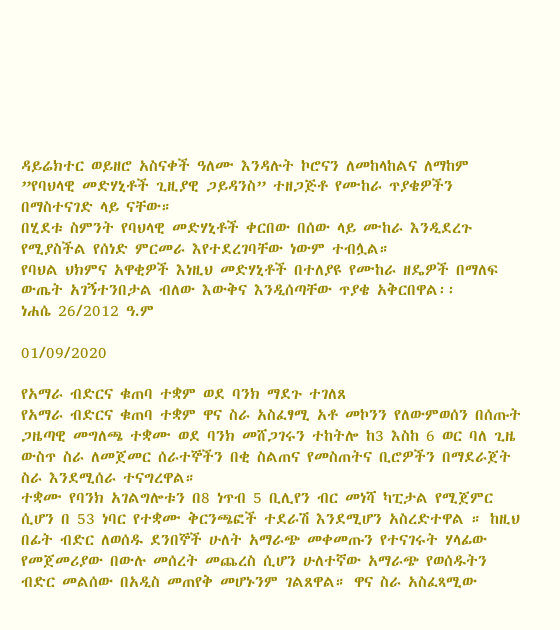ዳይሬክተር ወይዘሮ አስናቀች ዓለሙ እንዳሉት ኮሮናን ለመከላከልና ለማከም ”የባህላዊ መድሃኒቶች ጊዚያዊ ጋይዳንስ” ተዘጋጅቶ የሙከራ ጥያቄዎችን በማስተናገድ ላይ ናቸው።
በሂደቱ ስምንት የባህላዊ መድሃኒቶች ቀርበው በሰው ላይ ሙከራ እንዲደረጉ የሚያስችል የሰነድ ምርመራ እየተደረገባቸው ነውም ተብሏል።
የባህል ህክምና አዋቂዎች እነዚህ መድሃኒቶች በተለያዩ የሙከራ ዘዴዎች በማለፍ ውጤት አገኝተንበታል ብለው እውቅና እንዲሰጣቸው ጥያቄ አቅርበዋል፡፡
ነሐሴ 26/2012 ዓ.ም

01/09/2020

የአማራ ብድርና ቁጠባ ተቋም ወደ ባንክ ማደጉ ተገለጸ
የአማራ ብድርና ቁጠባ ተቋም ዋና ስራ አስፈፃሚ አቶ መኮንን የለውምወሰን በሰጡት ጋዜጣዊ መግለጫ ተቋሙ ወደ ባንክ መሸጋገሩን ተከትሎ ከ3 እስከ 6 ወር ባለ ጊዜ ውስጥ ስራ ለመጀመር ሰራተኞችን በቂ ስልጠና የመስጠትና ቢሮዎችን በማደራጀት ስራ እንደሚሰራ ተናግረዋል።
ተቋሙ የባንክ አገልግሎቱን በ8 ነጥብ 5 ቢሊየን ብር መነሻ ካፒታል የሚጀምር ሲሆን በ 53 ነባር የተቋሙ ቅርንጫፎች ተደራሽ እንደሚሆን አስረድተዋል ። ከዚህ በፊት ብድር ለወሰዱ ደንበኞች ሁለት አማራጭ መቀመጡን የተናገሩት ሃላፊው የመጀመሪያው በውሉ መሰረት መጨረስ ሲሆን ሁለተኛው አማራጭ የወሰዱትን ብድር መልሰው በአዲስ መጠየቅ መሆኑንም ገልጸዋል። ዋና ስራ አስፈጻሚው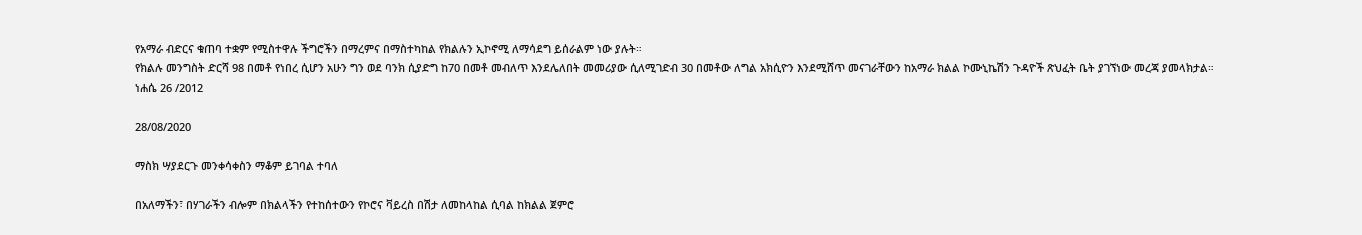የአማራ ብድርና ቁጠባ ተቋም የሚስተዋሉ ችግሮችን በማረምና በማስተካከል የክልሉን ኢኮኖሚ ለማሳደግ ይሰራልም ነው ያሉት።
የክልሉ መንግስት ድርሻ 98 በመቶ የነበረ ሲሆን አሁን ግን ወደ ባንክ ሲያድግ ከ70 በመቶ መብለጥ እንደሌለበት መመሪያው ሲለሚገድብ 30 በመቶው ለግል አክሲዮን እንደሚሸጥ መናገራቸውን ከአማራ ክልል ኮሙኒኬሽን ጉዳዮች ጽህፈት ቤት ያገኘነው መረጃ ያመላክታል።
ነሐሴ 26 /2012

28/08/2020

ማስክ ሣያደርጉ መንቀሳቀስን ማቆም ይገባል ተባለ

በአለማችን፣ በሃገራችን ብሎም በክልላችን የተከሰተውን የኮሮና ቫይረስ በሽታ ለመከላከል ሲባል ከክልል ጀምሮ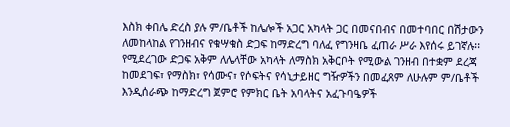እስክ ቀበሌ ድረስ ያሉ ም/ቤቶች ከሌሎች አጋር አካላት ጋር በመናበብና በመተባበር በሽታውን ለመከላከል የገንዘብና የቁሣቁስ ድጋፍ ከማድረግ ባለፈ የግንዛቤ ፈጠራ ሥራ እየሰሩ ይገኛሉ፡፡ የሚደረገው ድጋፍ አቅም ለሌላቸው አካላት ለማስክ አቅርቦት የሚውል ገንዘብ በተቋም ደረጃ ከመደገፍ፣ የማስክ፣ የሳሙና፣ የሶፍትና የሳኒታይዘር ግዥዎችን በመፈጸም ለሁሉም ም/ቤቶች እንዲሰራጭ ከማድረግ ጀምሮ የምክር ቤት አባላትና አፈጉባዔዎች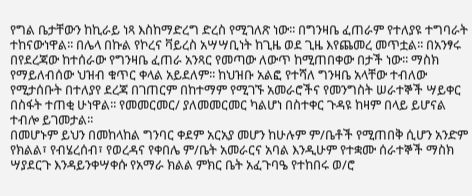የግል ቤታቸውን ከኪራይ ነጻ እስከማድረግ ድረስ የሚገለጽ ነው፡፡ በግንዛቤ ፈጠራም የተለያዩ ተግባራት ተከናውነዋል፡፡ በሌላ በኩል የኮረና ቫይረስ አሣሣቢነት ከጊዜ ወደ ጊዜ እየጨመረ መጥቷል፡፡ በአንፃሩ በየደረጃው ከተሰራው የግንዛቤ ፈጠራ አንጻር የመጣው ለውጥ ከሚጠበቀው በታች ነው፡፡ ማስክ የማይለብሰው ህዝብ ቁጥር ቀላል አይደለም፡፡ ከህዝቡ አልፎ የተሻለ ግንዛቤ አላቸው ተብለው የሚታሰቡት በተለያየ ደረጃ በገጠርም በከተማም የሚገኙ አመራሮችና የመንግስት ሠራተኞች ሣይቀር በስፋት ተጠቂ ሁነዋል፡፡ የመመርመር/ ያለመመርመር ካልሆነ በስተቀር ጉዳዩ ከዛም በላይ ይሆናል ተብሎ ይገመታል፡፡
በመሆኑም ይህን በመከላከል ግንባር ቀደም አርአያ መሆን ከሁሉም ም/ቤቶች የሚጠበቅ ሲሆን አንድም የክልል፣ የብሄረሰብ፣ የወረዳና የቀበሌ ም/ቤት አመራርና አባል እንዲሁም የተቋሙ ሰራተኞች ማስክ ሣያደርጉ እንዳይንቀሣቀሱ የአማራ ክልል ምክር ቤት አፈጉባዔ የተከበሩ ወ/ሮ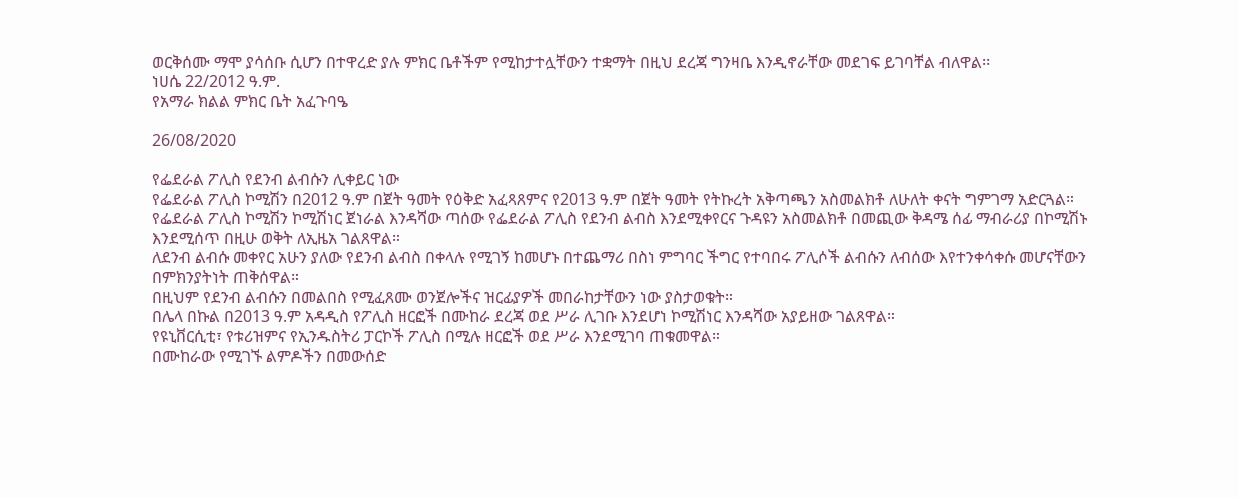ወርቅሰሙ ማሞ ያሳሰቡ ሲሆን በተዋረድ ያሉ ምክር ቤቶችም የሚከታተሏቸውን ተቋማት በዚህ ደረጃ ግንዛቤ እንዲኖራቸው መደገፍ ይገባቸል ብለዋል፡፡
ነሀሴ 22/2012 ዓ.ም.
የአማራ ክልል ምክር ቤት አፈጉባዔ

26/08/2020

የፌደራል ፖሊስ የደንብ ልብሱን ሊቀይር ነው
የፌደራል ፖሊስ ኮሚሽን በ2012 ዓ.ም በጀት ዓመት የዕቅድ አፈጻጸምና የ2013 ዓ.ም በጀት ዓመት የትኩረት አቅጣጫን አስመልክቶ ለሁለት ቀናት ግምገማ አድርጓል።
የፌደራል ፖሊስ ኮሚሽን ኮሚሽነር ጀነራል እንዳሻው ጣሰው የፌደራል ፖሊስ የደንብ ልብስ እንደሚቀየርና ጉዳዩን አስመልክቶ በመጪው ቅዳሜ ሰፊ ማብራሪያ በኮሚሽኑ እንደሚሰጥ በዚሁ ወቅት ለኢዜአ ገልጸዋል።
ለደንብ ልብሱ መቀየር አሁን ያለው የደንብ ልብስ በቀላሉ የሚገኝ ከመሆኑ በተጨማሪ በስነ ምግባር ችግር የተባበሩ ፖሊሶች ልብሱን ለብሰው እየተንቀሳቀሱ መሆናቸውን በምክንያትነት ጠቅሰዋል።
በዚህም የደንብ ልብሱን በመልበስ የሚፈጸሙ ወንጀሎችና ዝርፊያዎች መበራከታቸውን ነው ያስታወቁት።
በሌላ በኩል በ2013 ዓ.ም አዳዲስ የፖሊስ ዘርፎች በሙከራ ደረጃ ወደ ሥራ ሊገቡ እንደሆነ ኮሚሽነር እንዳሻው አያይዘው ገልጸዋል።
የዩኒቨርሲቲ፣ የቱሪዝምና የኢንዱስትሪ ፓርኮች ፖሊስ በሚሉ ዘርፎች ወደ ሥራ እንደሚገባ ጠቁመዋል።
በሙከራው የሚገኙ ልምዶችን በመውሰድ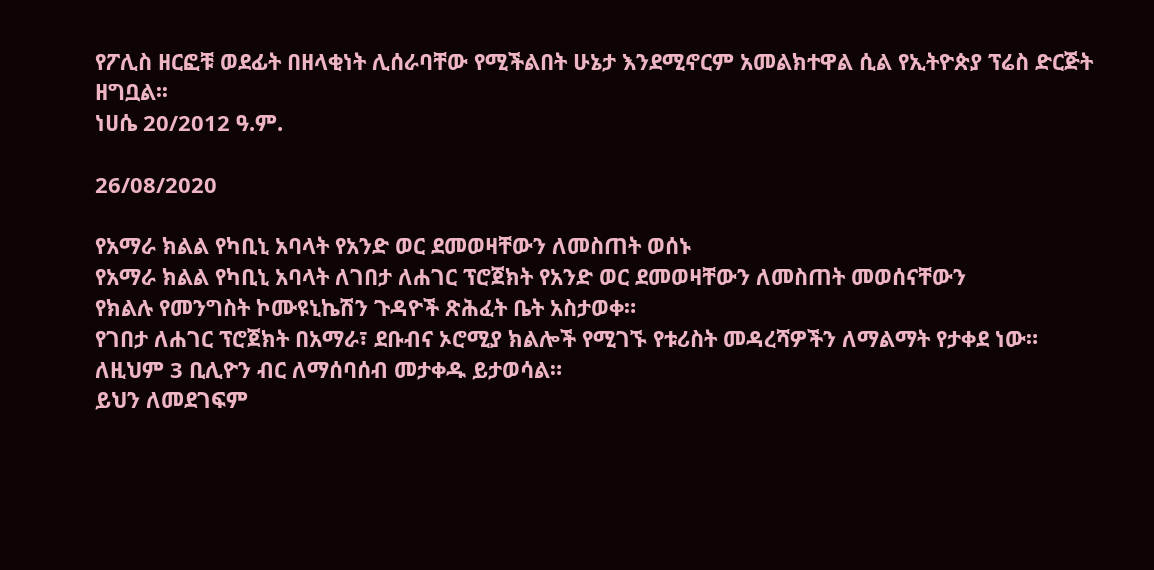የፖሊስ ዘርፎቹ ወደፊት በዘላቂነት ሊሰራባቸው የሚችልበት ሁኔታ እንደሚኖርም አመልክተዋል ሲል የኢትዮጵያ ፕሬስ ድርጅት ዘግቧል፡፡
ነሀሴ 20/2012 ዓ.ም.

26/08/2020

የአማራ ክልል የካቢኒ አባላት የአንድ ወር ደመወዛቸውን ለመስጠት ወሰኑ
የአማራ ክልል የካቢኒ አባላት ለገበታ ለሐገር ፕሮጀክት የአንድ ወር ደመወዛቸውን ለመስጠት መወሰናቸውን
የክልሉ የመንግስት ኮሙዩኒኬሽን ጉዳዮች ጽሕፈት ቤት አስታወቀ።
የገበታ ለሐገር ፕሮጀክት በአማራ፣ ደቡብና ኦሮሚያ ክልሎች የሚገኙ የቱሪስት መዳረሻዎችን ለማልማት የታቀደ ነው።
ለዚህም 3 ቢሊዮን ብር ለማሰባሰብ መታቀዱ ይታወሳል።
ይህን ለመደገፍም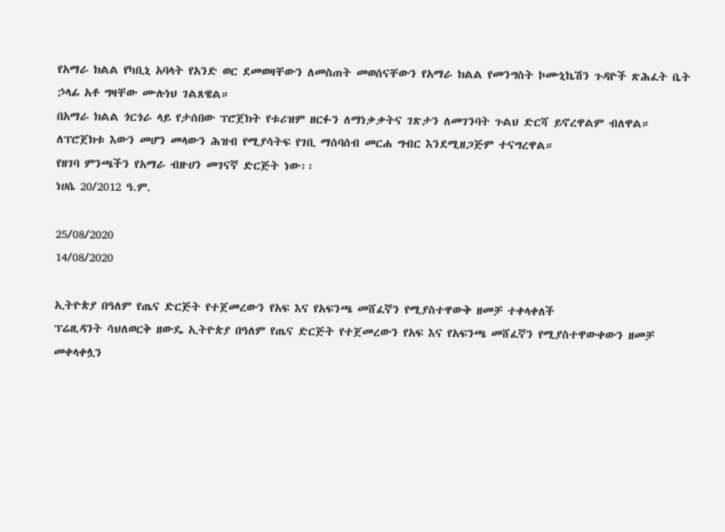የአማራ ክልል የካቢኒ አባላት የአንድ ወር ደመወዛቸውን ለመስጠት መወሰናቸውን የአማራ ክልል የመንግስት ኮሙኒኬሽን ጉዳዮች ጽሕፈት ቤት ኃላፊ አቶ ግዛቸው ሙሉነህ ገልጸዌል።
በአማራ ክልል ጎርጎራ ላይ የታሰበው ፕሮጀክት የቱሪዝም ዘርፉን ለማነቃቃትና ገጽታን ለመገንባት ጉልህ ድርሻ ይኖረዋልም ብለዋል።
ለፕሮጀክቱ እውን መሆን መላውን ሕዝብ የሚያሳትፍ የገቢ ማሰባሰብ መርሐ ግብር እንደሚዘጋጅም ተናግረዋል።
የዘገባ ምንጫችን የአማራ ብዙሀን መገናኛ ድርጅት ነው፡፡
ነሀሴ 20/2012 ዓ.ም.

25/08/2020
14/08/2020

ኢትዮጵያ በዓለም የጤና ድርጅት የተጀመረውን የአፍ እና የአፍንጫ መሸፈኛን የሚያስተዋውቅ ዘመቻ ተቀላቀለች
ፕሬዚዳንት ሳህለወርቅ ዘውዴ ኢትዮጵያ በዓለም የጤና ድርጅት የተጀመረውን የአፍ እና የአፍንጫ መሸፈኛን የሚያስተዋውቀውን ዘመቻ መቀላቀሏን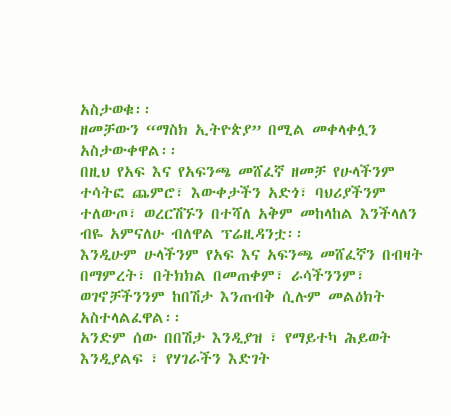አስታወቁ፡፡
ዘመቻውን “ማስክ ኢትዮጵያ” በሚል መቀላቀሏን አስታውቀዋል፡፡
በዚህ የአፍ እና የአፍንጫ መሸፈኛ ዘመቻ የሁላችንም ተሳትፎ ጨምሮ፣ እውቀታችን አድጎ፣ ባህሪያችንም ተለውጦ፣ ወረርሽኙን በተሻለ አቅም መከላከል እንችላለን ብዬ አምናለሁ ብለዋል ፕሬዚዳንቷ፡፡
እንዲሁም ሁላችንም የአፍ እና አፍንጫ መሸፈኛን በብዛት በማምረት፣ በትክክል በመጠቀም፣ ራሳችንንም፣ ወገኖቻችንንም ከበሽታ እንጠብቅ ሲሉም መልዕክት አስተላልፈዋል፡፡
አንድም ሰው በበሽታ እንዲያዝ ፣ የማይተካ ሕይወት እንዲያልፍ ፣ የሃገራችን እድገት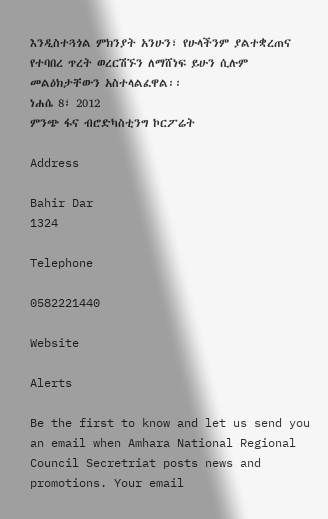እንዲስተጓጎል ምክንያት አንሁን፣ የሁላችንም ያልተቋረጠና የተባበረ ጥረት ወረርሽኙን ለማሸነፍ ይሁን ሲሉም መልዕክታቸውን አስተላልፈዋል፡፡
ነሐሴ 8፣ 2012
ምንጭ ፋና ብሮድካስቲንግ ኮርፖሬት

Address

Bahir Dar
1324

Telephone

0582221440

Website

Alerts

Be the first to know and let us send you an email when Amhara National Regional Council Secretriat posts news and promotions. Your email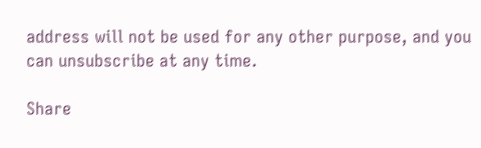address will not be used for any other purpose, and you can unsubscribe at any time.

Share